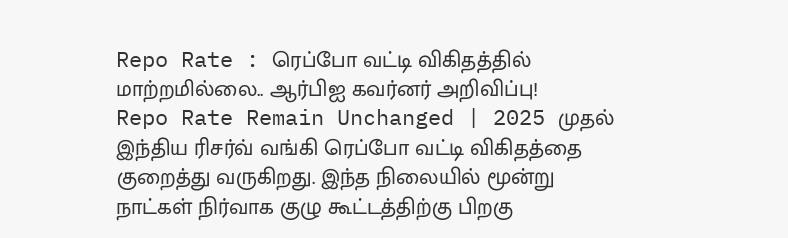Repo Rate : ரெப்போ வட்டி விகிதத்தில் மாற்றமில்லை.. ஆர்பிஐ கவர்னர் அறிவிப்பு!
Repo Rate Remain Unchanged | 2025 முதல் இந்திய ரிசர்வ் வங்கி ரெப்போ வட்டி விகிதத்தை குறைத்து வருகிறது. இந்த நிலையில் மூன்று நாட்கள் நிர்வாக குழு கூட்டத்திற்கு பிறகு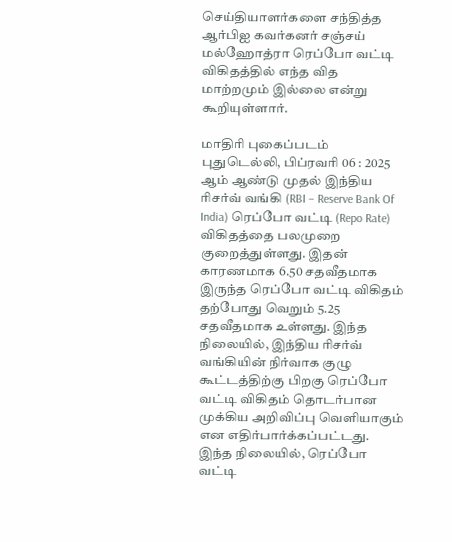செய்தியாளர்களை சந்தித்த ஆர்பிஐ கவர்கனர் சஞ்சய் மல்ஹோத்ரா ரெப்போ வட்டி விகிதத்தில் எந்த வித மாற்றமும் இல்லை என்று கூறியுள்ளார்.

மாதிரி புகைப்படம்
புதுடெல்லி, பிப்ரவரி 06 : 2025 ஆம் ஆண்டு முதல் இந்திய ரிசர்வ் வங்கி (RBI – Reserve Bank Of India) ரெப்போ வட்டி (Repo Rate) விகிதத்தை பலமுறை குறைத்துள்ளது. இதன் காரணமாக 6.50 சதவீதமாக இருந்த ரெப்போ வட்டி விகிதம் தற்போது வெறும் 5.25 சதவீதமாக உள்ளது. இந்த நிலையில், இந்திய ரிசர்வ் வங்கியின் நிர்வாக குழு கூட்டத்திற்கு பிறகு ரெப்போ வட்டி விகிதம் தொடர்பான முக்கிய அறிவிப்பு வெளியாகும் என எதிர்பார்க்கப்பட்டது. இந்த நிலையில், ரெப்போ வட்டி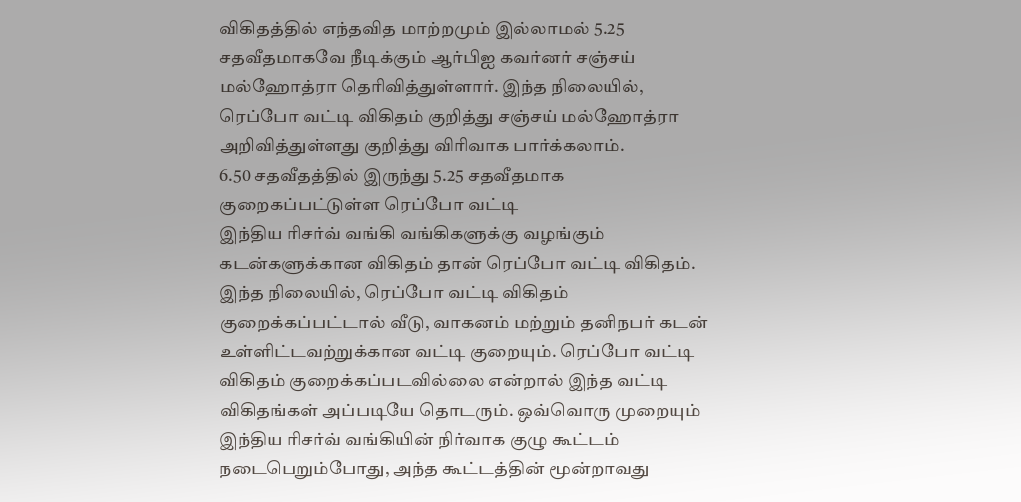விகிதத்தில் எந்தவித மாற்றமும் இல்லாமல் 5.25 சதவீதமாகவே நீடிக்கும் ஆர்பிஐ கவர்னர் சஞ்சய் மல்ஹோத்ரா தெரிவித்துள்ளார். இந்த நிலையில், ரெப்போ வட்டி விகிதம் குறித்து சஞ்சய் மல்ஹோத்ரா அறிவித்துள்ளது குறித்து விரிவாக பார்க்கலாம்.
6.50 சதவீதத்தில் இருந்து 5.25 சதவீதமாக குறைகப்பட்டுள்ள ரெப்போ வட்டி
இந்திய ரிசர்வ் வங்கி வங்கிகளுக்கு வழங்கும் கடன்களுக்கான விகிதம் தான் ரெப்போ வட்டி விகிதம். இந்த நிலையில், ரெப்போ வட்டி விகிதம் குறைக்கப்பட்டால் வீடு, வாகனம் மற்றும் தனிநபர் கடன் உள்ளிட்டவற்றுக்கான வட்டி குறையும். ரெப்போ வட்டி விகிதம் குறைக்கப்படவில்லை என்றால் இந்த வட்டி விகிதங்கள் அப்படியே தொடரும். ஒவ்வொரு முறையும் இந்திய ரிசர்வ் வங்கியின் நிர்வாக குழு கூட்டம் நடைபெறும்போது, அந்த கூட்டத்தின் மூன்றாவது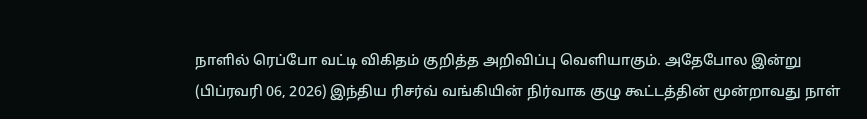நாளில் ரெப்போ வட்டி விகிதம் குறித்த அறிவிப்பு வெளியாகும். அதேபோல இன்று (பிப்ரவரி 06, 2026) இந்திய ரிசர்வ் வங்கியின் நிர்வாக குழு கூட்டத்தின் மூன்றாவது நாள்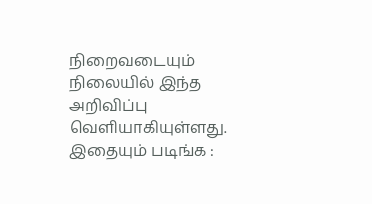நிறைவடையும் நிலையில் இந்த அறிவிப்பு வெளியாகியுள்ளது.
இதையும் படிங்க :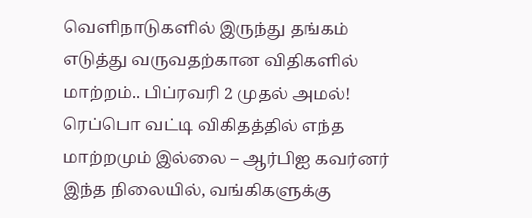வெளிநாடுகளில் இருந்து தங்கம் எடுத்து வருவதற்கான விதிகளில் மாற்றம்.. பிப்ரவரி 2 முதல் அமல்!
ரெப்பொ வட்டி விகிதத்தில் எந்த மாற்றமும் இல்லை – ஆர்பிஐ கவர்னர்
இந்த நிலையில், வங்கிகளுக்கு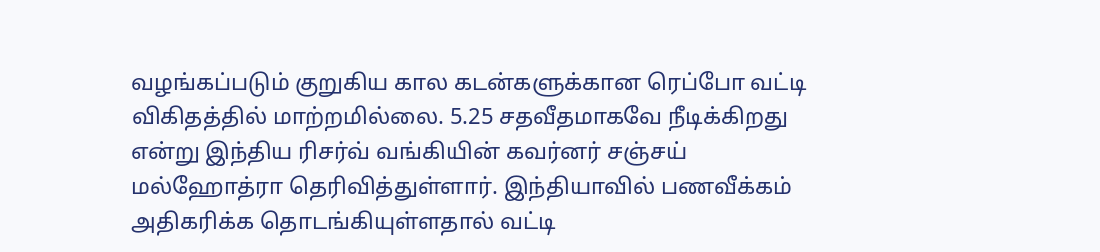வழங்கப்படும் குறுகிய கால கடன்களுக்கான ரெப்போ வட்டி விகிதத்தில் மாற்றமில்லை. 5.25 சதவீதமாகவே நீடிக்கிறது என்று இந்திய ரிசர்வ் வங்கியின் கவர்னர் சஞ்சய் மல்ஹோத்ரா தெரிவித்துள்ளார். இந்தியாவில் பணவீக்கம் அதிகரிக்க தொடங்கியுள்ளதால் வட்டி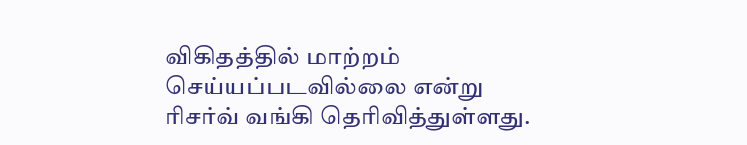விகிதத்தில் மாற்றம் செய்யப்படவில்லை என்று ரிசர்வ் வங்கி தெரிவித்துள்ளது.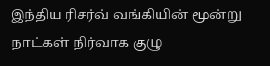இந்திய ரிசர்வ் வங்கியின் மூன்று நாட்கள் நிர்வாக குழு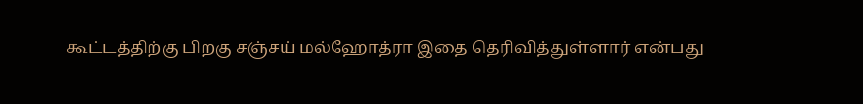கூட்டத்திற்கு பிறகு சஞ்சய் மல்ஹோத்ரா இதை தெரிவித்துள்ளார் என்பது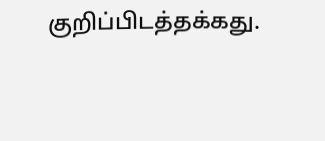குறிப்பிடத்தக்கது.